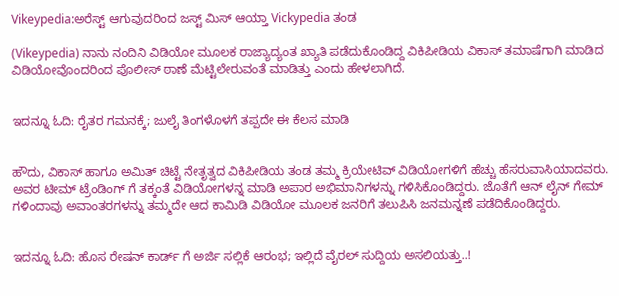Vikeypedia:ಅರೆಸ್ಟ್ ಆಗುವುದರಿಂದ ಜಸ್ಟ್ ಮಿಸ್ ಆಯ್ತಾ Vickypedia ತಂಡ

(Vikeypedia) ನಾನು ನಂದಿನಿ ವಿಡಿಯೋ ಮೂಲಕ ರಾಜ್ಯಾದ್ಯಂತ ಖ್ಯಾತಿ ಪಡೆದುಕೊಂಡಿದ್ದ ವಿಕಿಪೀಡಿಯ ವಿಕಾಸ್ ತಮಾಷೆಗಾಗಿ ಮಾಡಿದ ವಿಡಿಯೋವೊಂದರಿಂದ ಪೊಲೀಸ್ ಠಾಣೆ ಮೆಟ್ಟಿಲೇರುವಂತೆ ಮಾಡಿತ್ತು ಎಂದು ಹೇಳಲಾಗಿದೆ.


ಇದನ್ನೂ ಓದಿ: ರೈತರ ಗಮನಕ್ಕೆ; ಜುಲೈ ತಿಂಗಳೊಳಗೆ ತಪ್ಪದೇ ಈ ಕೆಲಸ ಮಾಡಿ


ಹೌದು, ವಿಕಾಸ್ ಹಾಗೂ ಅಮಿತ್ ಚಿಟ್ಟೆ ನೇತೃತ್ವದ ವಿಕಿಪೀಡಿಯ ತಂಡ ತಮ್ಮ ಕ್ರಿಯೇಟಿವ್ ವಿಡಿಯೋಗಳಿಗೆ ಹೆಚ್ಚು ಹೆಸರುವಾಸಿಯಾದವರು. ಅವರ ಟೀಮ್ ಟ್ರೆಂಡಿಂಗ್ ಗೆ ತಕ್ಕಂತೆ ವಿಡಿಯೋಗಳನ್ನ ಮಾಡಿ ಅಪಾರ ಅಭಿಮಾನಿಗಳನ್ನು ಗಳಿಸಿಕೊಂಡಿದ್ದರು. ಜೊತೆಗೆ ಆನ್ ಲೈನ್ ಗೇಮ್ ಗಳಿಂದಾವು ಅವಾಂತರಗಳನ್ನು ತಮ್ಮದೇ ಆದ ಕಾಮಿಡಿ ವಿಡಿಯೋ ಮೂಲಕ ಜನರಿಗೆ ತಲುಪಿಸಿ ಜನಮನ್ನಣೆ ಪಡೆದಿಕೊಂಡಿದ್ದರು.


ಇದನ್ನೂ ಓದಿ: ಹೊಸ ರೇಷನ್ ಕಾರ್ಡ್ ಗೆ ಅರ್ಜಿ ಸಲ್ಲಿಕೆ ಆರಂಭ; ಇಲ್ಲಿದೆ ವೈರಲ್ ಸುದ್ದಿಯ ಅಸಲಿಯತ್ತು..!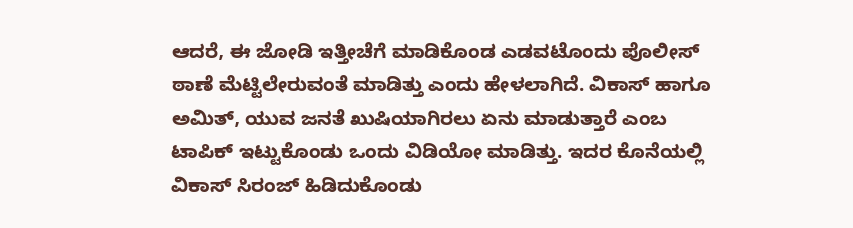ಆದರೆ, ಈ ಜೋಡಿ ಇತ್ತೀಚೆಗೆ ಮಾಡಿಕೊಂಡ ಎಡವಟೊಂದು ಪೊಲೀಸ್ ಠಾಣೆ ಮೆಟ್ಟಿಲೇರುವಂತೆ ಮಾಡಿತ್ತು ಎಂದು ಹೇಳಲಾಗಿದೆ. ವಿಕಾಸ್ ಹಾಗೂ ಅಮಿತ್, ಯುವ ಜನತೆ ಖುಷಿಯಾಗಿರಲು ಏನು ಮಾಡುತ್ತಾರೆ ಎಂಬ ಟಾಪಿಕ್ ಇಟ್ಟುಕೊಂಡು ಒಂದು ವಿಡಿಯೋ ಮಾಡಿತ್ತು. ಇದರ ಕೊನೆಯಲ್ಲಿ ವಿಕಾಸ್ ಸಿರಂಜ್ ಹಿಡಿದುಕೊಂಡು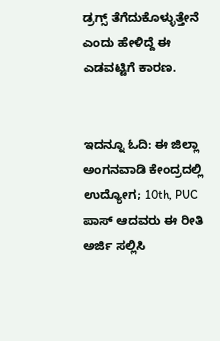ಡ್ರಗ್ಸ್ ತೆಗೆದುಕೊಳ್ಳುತ್ತೇನೆ ಎಂದು ಹೇಳಿದ್ದೆ ಈ ಎಡವಟ್ಟಿಗೆ ಕಾರಣ.


ಇದನ್ನೂ ಓದಿ: ಈ ಜಿಲ್ಲಾ ಅಂಗನವಾಡಿ ಕೇಂದ್ರದಲ್ಲಿ ಉದ್ಯೋಗ; 10th, PUC ಪಾಸ್ ಆದವರು ಈ ರೀತಿ ಅರ್ಜಿ ಸಲ್ಲಿಸಿ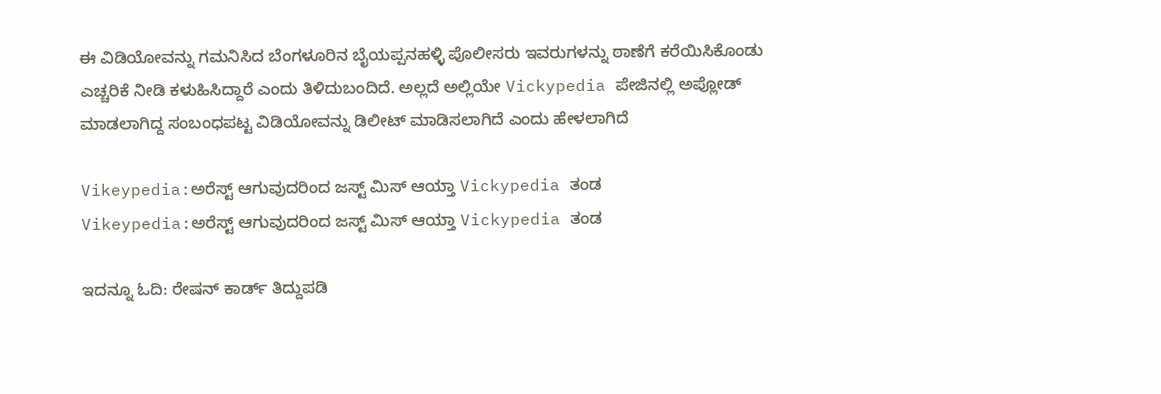ಈ ವಿಡಿಯೋವನ್ನು ಗಮನಿಸಿದ ಬೆಂಗಳೂರಿನ ಬೈಯಪ್ಪನಹಳ್ಳಿ ಪೊಲೀಸರು ಇವರುಗಳನ್ನು ಠಾಣೆಗೆ ಕರೆಯಿಸಿಕೊಂಡು ಎಚ್ಚರಿಕೆ ನೀಡಿ ಕಳುಹಿಸಿದ್ದಾರೆ ಎಂದು ತಿಳಿದುಬಂದಿದೆ. ಅಲ್ಲದೆ ಅಲ್ಲಿಯೇ Vickypedia ಪೇಜಿನಲ್ಲಿ ಅಪ್ಲೋಡ್ ಮಾಡಲಾಗಿದ್ದ ಸಂಬಂಧಪಟ್ಟ ವಿಡಿಯೋವನ್ನು ಡಿಲೀಟ್ ಮಾಡಿಸಲಾಗಿದೆ ಎಂದು ಹೇಳಲಾಗಿದೆ

Vikeypedia:ಅರೆಸ್ಟ್ ಆಗುವುದರಿಂದ ಜಸ್ಟ್ ಮಿಸ್ ಆಯ್ತಾ Vickypedia ತಂಡ
Vikeypedia:ಅರೆಸ್ಟ್ ಆಗುವುದರಿಂದ ಜಸ್ಟ್ ಮಿಸ್ ಆಯ್ತಾ Vickypedia ತಂಡ

ಇದನ್ನೂ ಓದಿ: ರೇಷನ್ ಕಾರ್ಡ್ ತಿದ್ದುಪಡಿ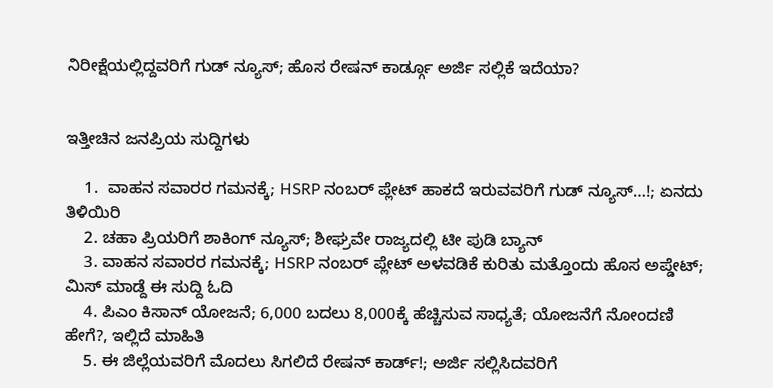ನಿರೀಕ್ಷೆಯಲ್ಲಿದ್ದವರಿಗೆ ಗುಡ್ ನ್ಯೂಸ್; ಹೊಸ ರೇಷನ್ ಕಾರ್ಡ್ಗೂ ಅರ್ಜಿ ಸಲ್ಲಿಕೆ ಇದೆಯಾ?


ಇತ್ತೀಚಿನ ಜನಪ್ರಿಯ ಸುದ್ದಿಗಳು

    1.  ವಾಹನ ಸವಾರರ ಗಮನಕ್ಕೆ; HSRP ನಂಬರ್ ಪ್ಲೇಟ್ ಹಾಕದೆ ಇರುವವರಿಗೆ ಗುಡ್ ನ್ಯೂಸ್…!; ಏನದು ತಿಳಿಯಿರಿ
    2. ಚಹಾ ಪ್ರಿಯರಿಗೆ ಶಾಕಿಂಗ್ ನ್ಯೂಸ್; ಶೀಘ್ರವೇ ರಾಜ್ಯದಲ್ಲಿ ಟೀ ಪುಡಿ ಬ್ಯಾನ್
    3. ವಾಹನ ಸವಾರರ ಗಮನಕ್ಕೆ; HSRP ನಂಬರ್ ಪ್ಲೇಟ್ ಅಳವಡಿಕೆ ಕುರಿತು ಮತ್ತೊಂದು ಹೊಸ ಅಪ್ಡೇಟ್; ಮಿಸ್ ಮಾಡ್ದೆ ಈ ಸುದ್ದಿ ಓದಿ
    4. ಪಿಎಂ ಕಿಸಾನ್ ಯೋಜನೆ; 6,000 ಬದಲು 8,000ಕ್ಕೆ ಹೆಚ್ಚಿಸುವ ಸಾಧ್ಯತೆ; ಯೋಜನೆಗೆ ನೋಂದಣಿ ಹೇಗೆ?, ಇಲ್ಲಿದೆ ಮಾಹಿತಿ
    5. ಈ ಜಿಲ್ಲೆಯವರಿಗೆ ಮೊದಲು ಸಿಗಲಿದೆ ರೇಷನ್ ಕಾರ್ಡ್!; ಅರ್ಜಿ ಸಲ್ಲಿಸಿದವರಿಗೆ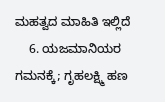ಮಹತ್ವದ ಮಾಹಿತಿ ಇಲ್ಲಿದೆ
    6. ಯಜಮಾನಿಯರ ಗಮನಕ್ಕೆ; ಗೃಹಲಕ್ಷ್ಮಿ ಹಣ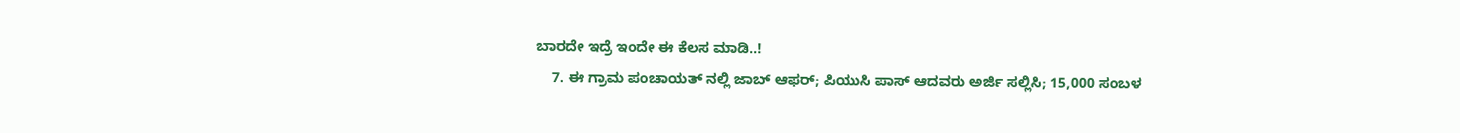ಬಾರದೇ ಇದ್ರೆ ಇಂದೇ ಈ ಕೆಲಸ ಮಾಡಿ..!
    7. ಈ ಗ್ರಾಮ ಪಂಚಾಯತ್ ನಲ್ಲಿ ಜಾಬ್ ಆಫರ್; ಪಿಯುಸಿ ಪಾಸ್ ಆದವರು ಅರ್ಜಿ ಸಲ್ಲಿಸಿ; 15,000 ಸಂಬಳ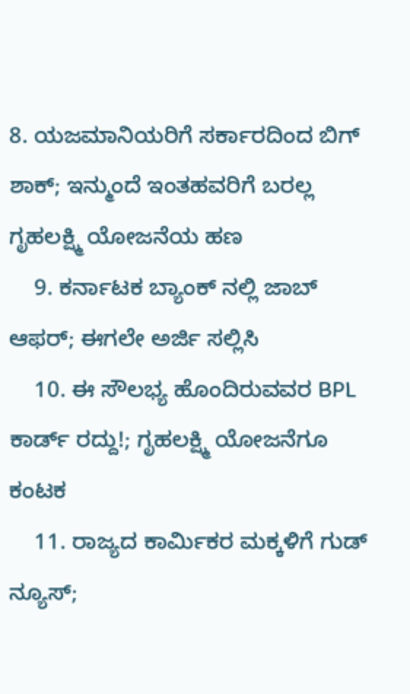8. ಯಜಮಾನಿಯರಿಗೆ ಸರ್ಕಾರದಿಂದ ಬಿಗ್ ಶಾಕ್; ಇನ್ಮುಂದೆ ಇಂತಹವರಿಗೆ ಬರಲ್ಲ ಗೃಹಲಕ್ಷ್ಮಿ ಯೋಜನೆಯ ಹಣ
    9. ಕರ್ನಾಟಕ ಬ್ಯಾಂಕ್ ನಲ್ಲಿ ಜಾಬ್ ಆಫರ್; ಈಗಲೇ ಅರ್ಜಿ ಸಲ್ಲಿಸಿ
    10. ಈ ಸೌಲಭ್ಯ ಹೊಂದಿರುವವರ BPL ಕಾರ್ಡ್ ರದ್ದು!; ಗೃಹಲಕ್ಷ್ಮಿ ಯೋಜನೆಗೂ ಕಂಟಕ
    11. ರಾಜ್ಯದ ಕಾರ್ಮಿಕರ ಮಕ್ಕಳಿಗೆ ಗುಡ್‌ ನ್ಯೂಸ್‌;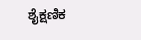ಶೈಕ್ಷಣಿಕ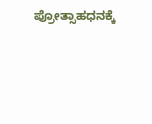ಪ್ರೋತ್ಸಾಹಧನಕ್ಕೆ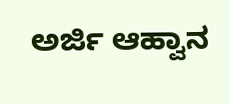ಅರ್ಜಿ ಆಹ್ವಾನ